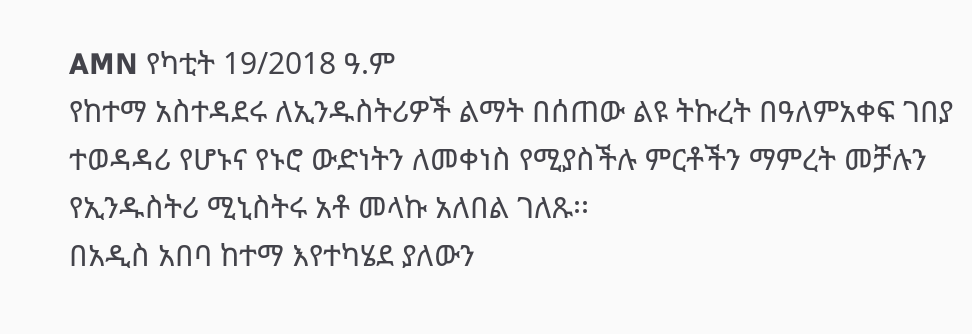AMN የካቲት 19/2018 ዓ.ም
የከተማ አስተዳደሩ ለኢንዱስትሪዎች ልማት በሰጠው ልዩ ትኩረት በዓለምአቀፍ ገበያ ተወዳዳሪ የሆኑና የኑሮ ውድነትን ለመቀነስ የሚያስችሉ ምርቶችን ማምረት መቻሉን የኢንዱስትሪ ሚኒስትሩ አቶ መላኩ አለበል ገለጹ፡፡
በአዲስ አበባ ከተማ እየተካሄደ ያለውን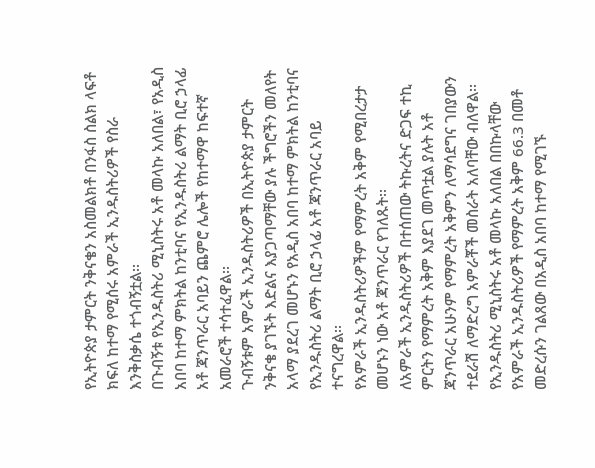የኢትዮጵያ ታምርት ንቅናቄን አስመልክቶ በንፋስ ስልክ ላፍቶ ክፍለ ከተማ የሚሰሩ አምራች ኢንዱስትሪዎች የስራ እንቅስቃሴ ተጎብኝቷል፡፡
በጉብኝቱ የኢንዱስትሪ ሚኒስትሩ አቶ መላኩ አለበል፣ የአዲስ አበባ ከተማ ምክትል ከንቲባና የኢንዱስትሪ ልማት ቢሮ ኃላፊ አቶ ጃንጥራር አባይን ጨምሮ ሌሎች የከተማዋ ከፍተኛ አመራሮች ተሳተፈዋል፡፡
ጉብኝቱም አምራች ኢንዱስትሪዎች በኢትዮጵያ ታምርት ንቅናቄ ያገኙት እድልና እያጋጣማቸው ያሉ ችግሮችን መለየት አላማ ያደረገ መሆኑን የአዲስ አበባ ከተማ ምክትል ከንቲባና የኢንዱስትሪ ልማት ቢሮ ኃላፊ አቶ ጃንጥራር አባይ ተናግረዋል፡፡
የአምራች ኢንዱስትሪዎችም የማምረት አቅም የሚበረታታ መሆኑን ነው አቶ ጃንጥራር የገለጹት፡፡
ለአምራች ኢንዱስትሪዎች በተሰጠው ትኩረትና ድጋፍ ተኪ ምርትን የማምረት አቅም እያደገ መጥቷል ያሉት አቶ ጃንጥራር አሁንም የማምረት አቅምን ለማሳደግና ገበያውን ተደራሽ ለማድረግ አምራቾች መስራት አለባቸው ብለዋል፡፡
የኢንዱስትሪ ሚኒስትሩ አቶ መላኩ አለበል በበኩላቸው የአምራች ኢንዱስትሪዎች የማምረት አቅም 66.3 በመቶ መድረሱን ገልጸው በአዲስ አበባ ከተማ የሚገኙ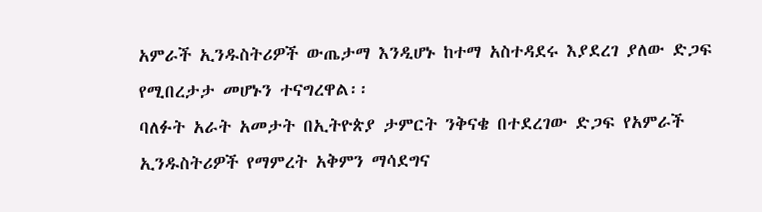አምራች ኢንዱስትሪዎች ውጤታማ እንዲሆኑ ከተማ አስተዳደሩ እያደረገ ያለው ድጋፍ የሚበረታታ መሆኑን ተናግረዋል፡፡
ባለፉት አራት አመታት በኢትዮጵያ ታምርት ንቅናቄ በተደረገው ድጋፍ የአምራች ኢንዱስትሪዎች የማምረት አቅምን ማሳደግና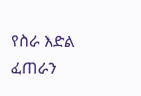የስራ እድል ፈጠራን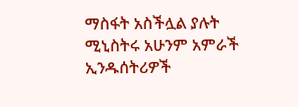ማስፋት አስችሏል ያሉት ሚኒስትሩ አሁንም አምራች ኢንዱሰትሪዎች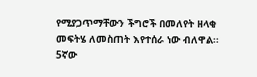የሚያጋጥማቸውን ችግሮች በመለየት ዘላቂ መፍትሄ ለመስጠት እየተሰራ ነው ብለዋል፡፡
5ኛው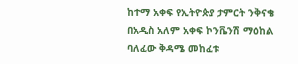ከተማ አቀፍ የኢትዮጵያ ታምርት ንቅናቄ በአዲስ አለም አቀፍ ኮንቬንሽ ማዕከል ባለፈው ቅዳሜ መከፈቱ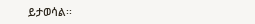ይታወሳል፡፡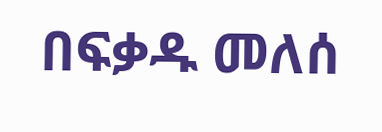በፍቃዱ መለሰ